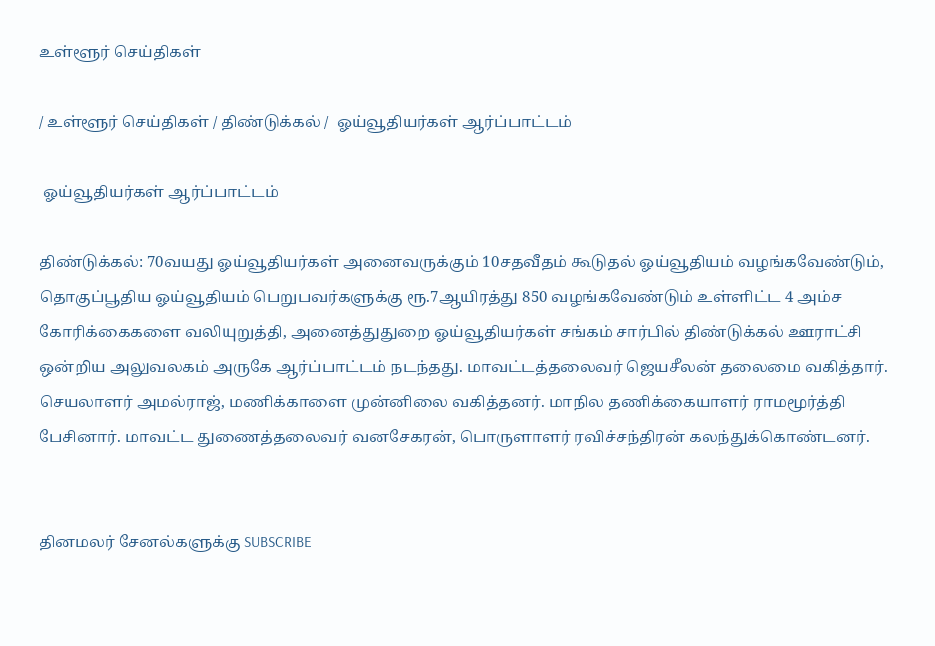உள்ளூர் செய்திகள்

/ உள்ளூர் செய்திகள் / திண்டுக்கல் /  ஓய்வூதியர்கள் ஆர்ப்பாட்டம்

 ஓய்வூதியர்கள் ஆர்ப்பாட்டம்

திண்டுக்கல்: 70வயது ஓய்வூதியர்கள் அனைவருக்கும் 10சதவீதம் கூடுதல் ஓய்வூதியம் வழங்கவேண்டும், தொகுப்பூதிய ஓய்வூதியம் பெறுபவர்களுக்கு ரூ.7ஆயிரத்து 850 வழங்கவேண்டும் உள்ளிட்ட 4 அம்ச கோரிக்கைகளை வலியுறுத்தி, அனைத்துதுறை ஓய்வூதியர்கள் சங்கம் சார்பில் திண்டுக்கல் ஊராட்சி ஒன்றிய அலுவலகம் அருகே ஆர்ப்பாட்டம் நடந்தது. மாவட்டத்தலைவர் ஜெயசீலன் தலைமை வகித்தார். செயலாளர் அமல்ராஜ், மணிக்காளை முன்னிலை வகித்தனர். மாநில தணிக்கையாளர் ராமமூர்த்தி பேசினார். மாவட்ட துணைத்தலைவர் வனசேகரன், பொருளாளர் ரவிச்சந்திரன் கலந்துக்கொண்டனர்.


தினமலர் சேனல்களுக்கு SUBSCRIBE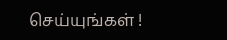செய்யுங்கள் !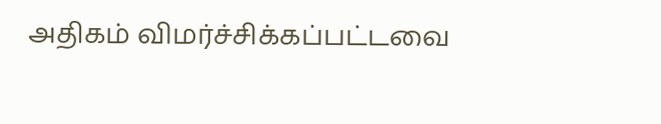அதிகம் விமர்ச்சிக்கப்பட்டவை